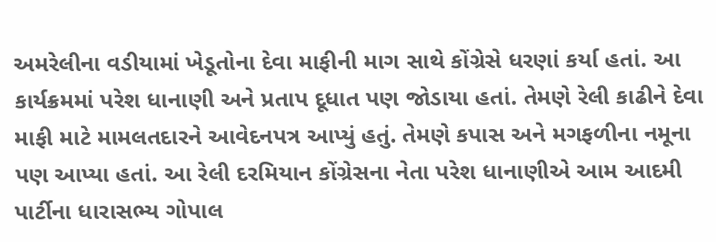અમરેલીના વડીયામાં ખેડૂતોના દેવા માફીની માગ સાથે કોંગ્રેસે ધરણાં કર્યા હતાં. આ કાર્યક્રમમાં પરેશ ધાનાણી અને પ્રતાપ દૂધાત પણ જોડાયા હતાં. તેમણે રેલી કાઢીને દેવા માફી માટે મામલતદારને આવેદનપત્ર આપ્યું હતું. તેમણે કપાસ અને મગફળીના નમૂના પણ આપ્યા હતાં. આ રેલી દરમિયાન કોંગ્રેસના નેતા પરેશ ધાનાણીએ આમ આદમી પાર્ટીના ધારાસભ્ય ગોપાલ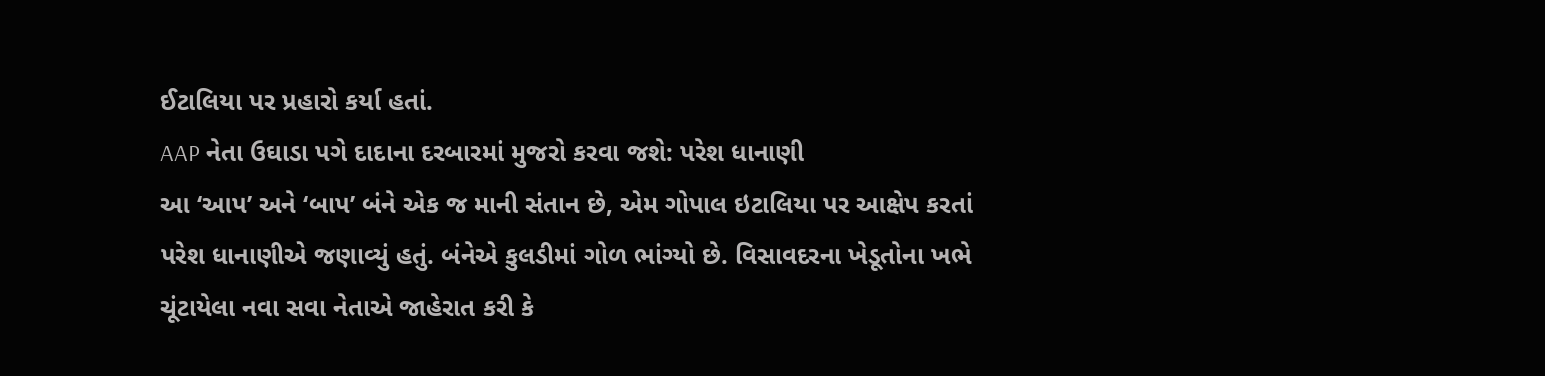ઈટાલિયા પર પ્રહારો કર્યા હતાં.
AAP નેતા ઉઘાડા પગે દાદાના દરબારમાં મુજરો કરવા જશે: પરેશ ધાનાણી
આ ‘આપ’ અને ‘બાપ’ બંને એક જ માની સંતાન છે, એમ ગોપાલ ઇટાલિયા પર આક્ષેપ કરતાં પરેશ ધાનાણીએ જણાવ્યું હતું. બંનેએ કુલડીમાં ગોળ ભાંગ્યો છે. વિસાવદરના ખેડૂતોના ખભે ચૂંટાયેલા નવા સવા નેતાએ જાહેરાત કરી કે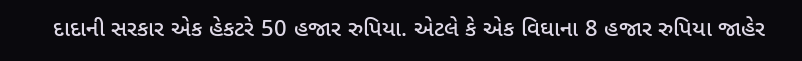દાદાની સરકાર એક હેકટરે 50 હજાર રુપિયા. એટલે કે એક વિઘાના 8 હજાર રુપિયા જાહેર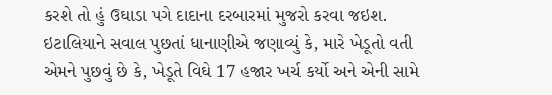કરશે તો હું ઉઘાડા પગે દાદાના દરબારમાં મુજરો કરવા જઇશ. ઇટાલિયાને સવાલ પુછતાં ધાનાણીએ જણાવ્યું કે, મારે ખેડૂતો વતી એમને પુછવું છે કે, ખેડૂતે વિઘે 17 હજાર ખર્ચ કર્યો અને એની સામે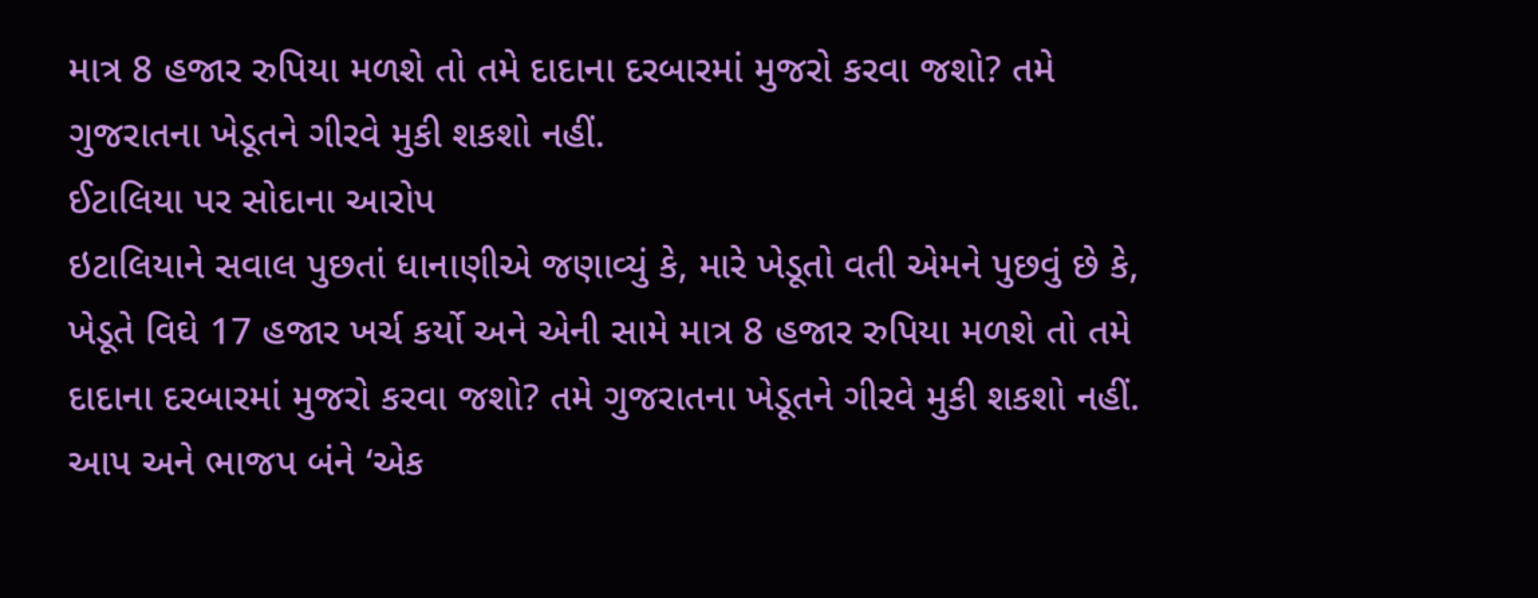માત્ર 8 હજાર રુપિયા મળશે તો તમે દાદાના દરબારમાં મુજરો કરવા જશો? તમે ગુજરાતના ખેડૂતને ગીરવે મુકી શકશો નહીં.
ઈટાલિયા પર સોદાના આરોપ
ઇટાલિયાને સવાલ પુછતાં ધાનાણીએ જણાવ્યું કે, મારે ખેડૂતો વતી એમને પુછવું છે કે, ખેડૂતે વિઘે 17 હજાર ખર્ચ કર્યો અને એની સામે માત્ર 8 હજાર રુપિયા મળશે તો તમે દાદાના દરબારમાં મુજરો કરવા જશો? તમે ગુજરાતના ખેડૂતને ગીરવે મુકી શકશો નહીં.
આપ અને ભાજપ બંને ‘એક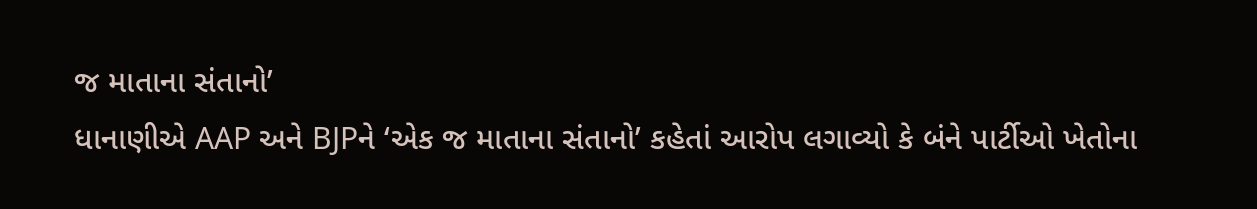જ માતાના સંતાનો’
ધાનાણીએ AAP અને BJPને ‘એક જ માતાના સંતાનો’ કહેતાં આરોપ લગાવ્યો કે બંને પાર્ટીઓ ખેતોના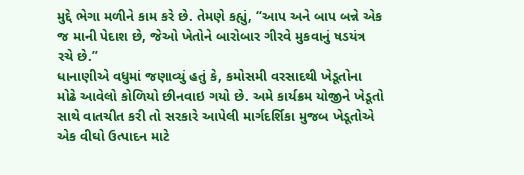મુદ્દે ભેગા મળીને કામ કરે છે. તેમણે કહ્યું, “આપ અને બાપ બન્ને એક જ માની પેદાશ છે, જેઓ ખેતોને બારોબાર ગીરવે મુકવાનું ષડયંત્ર રચે છે.”
ધાનાણીએ વધુમાં જણાવ્યું હતું કે, કમોસમી વરસાદથી ખેડૂતોના મોઢે આવેલો કોળિયો છીનવાઇ ગયો છે. અમે કાર્યક્રમ યોજીને ખેડૂતો સાથે વાતચીત કરી તો સરકારે આપેલી માર્ગદર્શિકા મુજબ ખેડૂતોએ એક વીઘો ઉત્પાદન માટે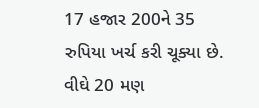17 હજાર 200ને 35 રુપિયા ખર્ચ કરી ચૂક્યા છે. વીઘે 20 મણ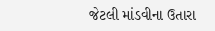જેટલી માંડવીના ઉતારા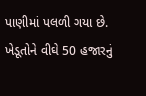પાણીમાં પલળી ગયા છે. ખેડૂતોને વીઘે 50 હજારનું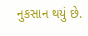નુકસાન થયું છે.